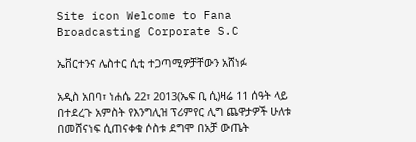Site icon Welcome to Fana Broadcasting Corporate S.C

ኤቨርተንና ሌስተር ሲቲ ተጋጣሚዎቻቸውን አሸነፉ

አዲስ አበባ፣ ነሐሴ 22፣ 2013(ኤፍ ቢ ሲ)ዛሬ 11 ሰዓት ላይ በተደረጉ አምስት የእንግሊዝ ፕሪምየር ሊግ ጨዋታዎች ሁለቱ በመሸናነፍ ሲጠናቀቁ ሶስቱ ደግሞ በአቻ ውጤት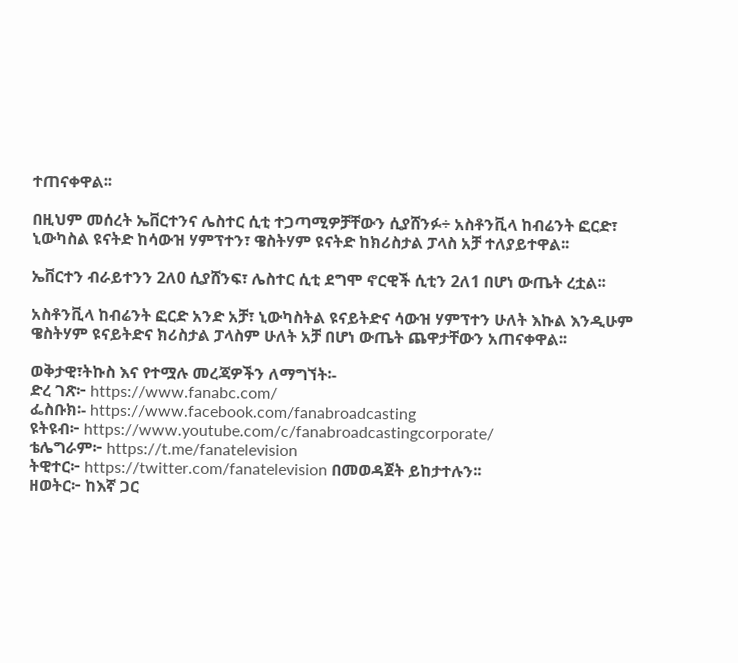ተጠናቀዋል፡፡

በዚህም መሰረት ኤቨርተንና ሌስተር ሲቲ ተጋጣሚዎቻቸውን ሲያሸንፉ÷ አስቶንቪላ ከብሬንት ፎርድ፣ ኒውካስል ዩናትድ ከሳውዝ ሃምፕተን፣ ዌስትሃም ዩናትድ ከክሪስታል ፓላስ አቻ ተለያይተዋል፡፡

ኤቨርተን ብራይተንን 2ለ0 ሲያሸንፍ፣ ሌስተር ሲቲ ደግሞ ኖርዊች ሲቲን 2ለ1 በሆነ ውጤት ረቷል፡፡

አስቶንቪላ ከብሬንት ፎርድ አንድ አቻ፣ ኒውካስትል ዩናይትድና ሳውዝ ሃምፕተን ሁለት እኩል እንዲሁም ዌስትሃም ዩናይትድና ክሪስታል ፓላስም ሁለት አቻ በሆነ ውጤት ጨዋታቸውን አጠናቀዋል፡፡

ወቅታዊ፣ትኩስ እና የተሟሉ መረጃዎችን ለማግኘት፡-
ድረ ገጽ፦ https://www.fanabc.com/
ፌስቡክ፡- https://www.facebook.com/fanabroadcasting
ዩትዩብ፦ https://www.youtube.com/c/fanabroadcastingcorporate/
ቴሌግራም፦ https://t.me/fanatelevision
ትዊተር፦ https://twitter.com/fanatelevision በመወዳጀት ይከታተሉን፡፡
ዘወትር፦ ከእኛ ጋር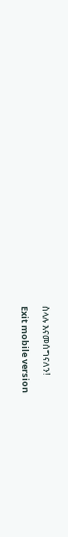ስላሉ እናመሰግናለን!

Exit mobile version